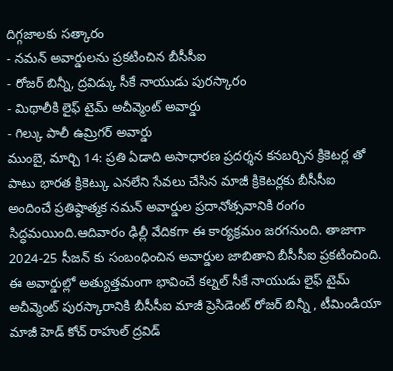దిగ్గజాలకు సత్కారం
- నమన్ అవార్డులను ప్రకటించిన బీసీసీఐ
- రోజర్ బిన్నీ, ద్రవిడ్కు సీకే నాయుడు పురస్కారం
- మిథాలీకి లైఫ్ టైమ్ అచీవ్మెంట్ అవార్డు
- గిల్కు పాలీ ఉమ్రిగర్ అవార్డు
ముంబై, మార్చి 14: ప్రతి ఏడాది అసాధారణ ప్రదర్శన కనబర్చిన క్రికెటర్ల తో పాటు భారత క్రికెట్కు ఎనలేని సేవలు చేసిన మాజీ క్రికెటర్లకు బీసీసీఐ అందించే ప్రతిష్ఠాత్మక నమన్ అవార్డుల ప్రదానోత్సవానికి రంగం సిద్ధమయింది.ఆదివారం ఢిల్లీ వేదికగా ఈ కార్యక్రమం జరగనుంది. తాజాగా 2024-25 సీజన్ కు సంబంధించిన అవార్డుల జాబితాని బీసీసీఐ ప్రకటించింది.
ఈ అవార్డుల్లో అత్యుత్తమంగా భావించే కల్నల్ సీకే నాయుడు లైఫ్ టైమ్ అచీవ్మెంట్ పురస్కారానికి బీసీసీఐ మాజీ ప్రెసిడెంట్ రోజర్ బిన్నీ , టీమిండియా మాజీ హెడ్ కోచ్ రాహుల్ ద్రవిడ్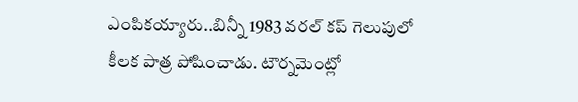ఎంపికయ్యారు..బిన్నీ 1983 వరల్ కప్ గెలుపులో కీలక పాత్ర పోషించాడు. టౌర్నమెంట్లో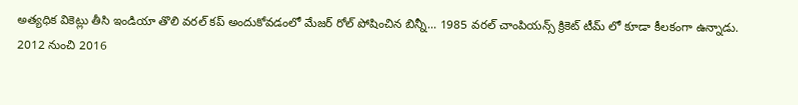అత్యధిక వికెట్లు తీసి ఇండియా తొలి వరల్ కప్ అందుకోవడంలో మేజర్ రోల్ పోషించిన బిన్నీ... 1985 వరల్ చాంపియన్స్ క్రికెట్ టీమ్ లో కూడా కీలకంగా ఉన్నాడు.
2012 నుంచి 2016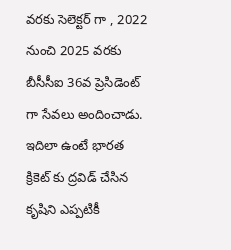వరకు సెలెక్టర్ గా , 2022 నుంచి 2025 వరకు బీసీసీఐ 36వ ప్రెసిడెంట్ గా సేవలు అందించాడు. ఇదిలా ఉంటే భారత క్రికెట్ కు ద్రవిడ్ చేసిన కృషిని ఎప్పటికీ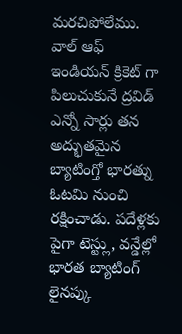మరచిపోలేము. వాల్ ఆఫ్ ఇండియన్ క్రికెట్ గా పిలుచుకునే ద్రవిడ్ ఎన్నో సార్లు తన అద్భుతమైన బ్యాటింగ్తో భారత్ను ఓటమి నుంచి రక్షించాడు. పదేళ్లకు పైగా టెస్ట్లు, వన్డేల్లో భారత బ్యాటింగ్ లైనప్కు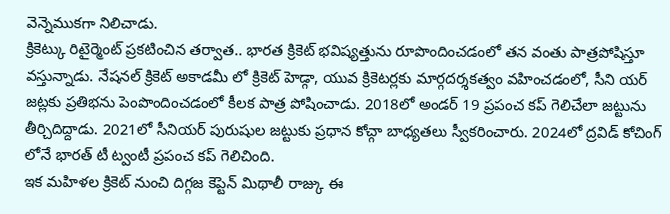వెన్నెముకగా నిలిచాడు.
క్రికెట్కు రిటైర్మెంట్ ప్రకటించిన తర్వాత.. భారత క్రికెట్ భవిష్యత్తును రూపొందించడంలో తన వంతు పాత్రపోషిస్తూ వస్తున్నాడు. నేషనల్ క్రికెట్ అకాడమీ లో క్రికెట్ హెడ్గా, యువ క్రికెటర్లకు మార్గదర్శకత్వం వహించడంలో, సీని యర్ జట్లకు ప్రతిభను పెంపొందించడంలో కీలక పాత్ర పోషించాడు. 2018లో అండర్ 19 ప్రపంచ కప్ గెలిచేలా జట్టును తీర్చిదిద్దాడు. 2021లో సీనియర్ పురుషుల జట్టుకు ప్రధాన కోచ్గా బాధ్యతలు స్వీకరించారు. 2024లో ద్రవిడ్ కోచింగ్ లోనే భారత్ టీ ట్వంటీ ప్రపంచ కప్ గెలిచింది.
ఇక మహిళల క్రికెట్ నుంచి దిగ్గజ కెప్టెన్ మిథాలీ రాజ్కు ఈ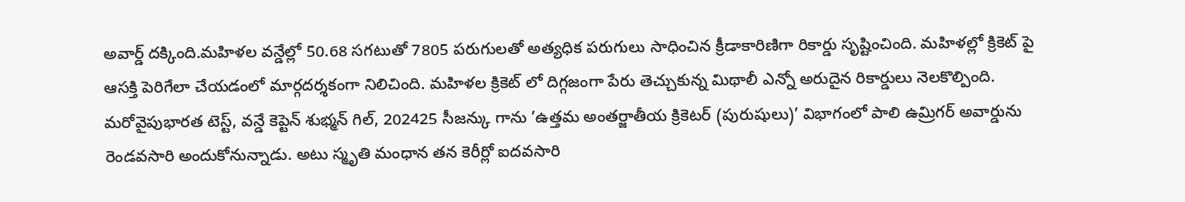అవార్డ్ దక్కింది.మహిళల వన్డేల్లో 50.68 సగటుతో 7805 పరుగులతో అత్యధిక పరుగులు సాధించిన క్రీడాకారిణిగా రికార్డు సృష్టించింది. మహిళల్లో క్రికెట్ పై ఆసక్తి పెరిగేలా చేయడంలో మార్గదర్శకంగా నిలిచింది. మహిళల క్రికెట్ లో దిగ్గజంగా పేరు తెచ్చుకున్న మిథాలీ ఎన్నో అరుదైన రికార్డులు నెలకొల్పింది.
మరోవైపుభారత టెస్ట్, వన్డే కెప్టెన్ శుభ్మన్ గిల్, 202425 సీజన్కు గాను ’ఉత్తమ అంతర్జాతీయ క్రికెటర్ (పురుషులు)’ విభాగంలో పాలి ఉమ్రిగర్ అవార్డును రెండవసారి అందుకోనున్నాడు. అటు స్మృతి మంధాన తన కెరీర్లో ఐదవసారి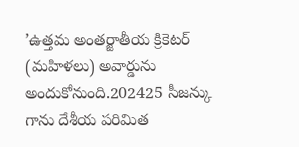’ఉత్తమ అంతర్జాతీయ క్రికెటర్ (మహిళలు) అవార్డును అందుకోనుంది.202425 సీజన్కు గాను దేశీయ పరిమిత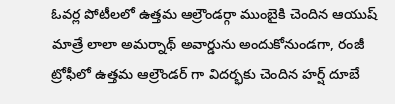ఓవర్ల పోటీలలో ఉత్తమ ఆల్రౌండర్గా ముంబైకి చెందిన ఆయుష్ మాత్రే లాలా అమర్నాథ్ అవార్డును అందుకోనుండగా, రంజీ ట్రోఫీలో ఉత్తమ ఆల్రౌండర్ గా విదర్భకు చెందిన హర్ష్ దూబే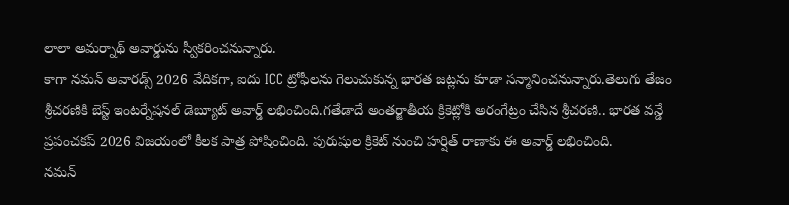లాలా అమర్నాథ్ అవార్డును స్వీకరించనున్నారు.
కాగా నమన్ అవారడ్స్ 2026 వేదికగా, ఐదు ICC ట్రోఫీలను గెలుచుకున్న భారత జట్లను కూడా సన్మానించనున్నారు.తెలుగు తేజం శ్రీచరణికి బెస్ట్ ఇంటర్నేషనల్ డెబ్యూట్ అవార్డ్ లభించింది.గతేడాదే అంతర్జాతీయ క్రికెట్లోకి అరంగేట్రం చేసిన శ్రీచరణి.. భారత వన్డే ప్రపంచకప్ 2026 విజయంలో కీలక పాత్ర పోషించింది. పురుషుల క్రికెట్ నుంచి హర్షిత్ రాణాకు ఈ అవార్డ్ లభించింది.
నమన్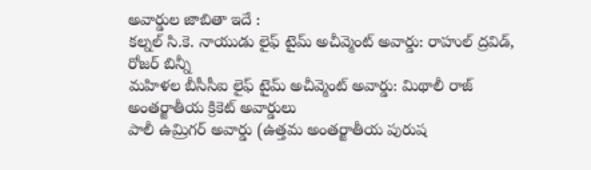అవార్డుల జాబితా ఇదే :
కల్నల్ సి.కె. నాయుడు లైఫ్ టైమ్ అచీవ్మెంట్ అవార్డు: రాహుల్ ద్రవిడ్, రోజర్ బిన్నీ
మహిళల బీసీసీఐ లైఫ్ టైమ్ అచీవ్మెంట్ అవార్డు: మిథాలీ రాజ్
అంతర్జాతీయ క్రికెట్ అవార్డులు
పాలీ ఉమ్రిగర్ అవార్డు (ఉత్తమ అంతర్జాతీయ పురుష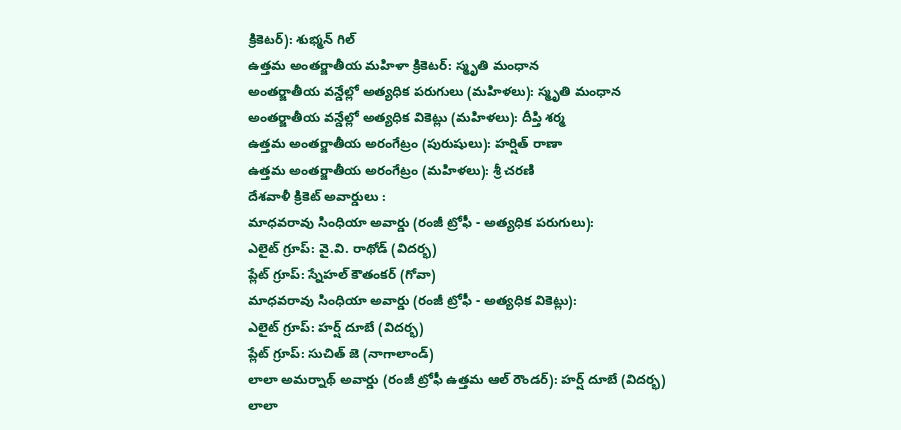క్రికెటర్): శుభ్మన్ గిల్
ఉత్తమ అంతర్జాతీయ మహిళా క్రికెటర్: స్మృతి మంధాన
అంతర్జాతీయ వన్డేల్లో అత్యధిక పరుగులు (మహిళలు): స్మృతి మంధాన
అంతర్జాతీయ వన్డేల్లో అత్యధిక వికెట్లు (మహిళలు): దీప్తి శర్మ
ఉత్తమ అంతర్జాతీయ అరంగేట్రం (పురుషులు): హర్షిత్ రాణా
ఉత్తమ అంతర్జాతీయ అరంగేట్రం (మహిళలు): శ్రీ చరణి
దేశవాళీ క్రికెట్ అవార్డులు :
మాధవరావు సింధియా అవార్డు (రంజీ ట్రోఫీ - అత్యధిక పరుగులు):
ఎలైట్ గ్రూప్: వై.వి. రాథోడ్ (విదర్భ)
ప్లేట్ గ్రూప్: స్నేహల్ కౌతంకర్ (గోవా)
మాధవరావు సింధియా అవార్డు (రంజీ ట్రోఫీ - అత్యధిక వికెట్లు):
ఎలైట్ గ్రూప్: హర్ష్ దూబే (విదర్భ)
ప్లేట్ గ్రూప్: సుచిత్ జె (నాగాలాండ్)
లాలా అమర్నాథ్ అవార్డు (రంజీ ట్రోఫీ ఉత్తమ ఆల్ రౌండర్): హర్ష్ దూబే (విదర్భ)
లాలా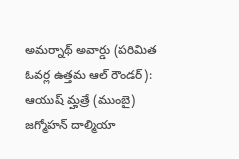అమర్నాథ్ అవార్డు (పరిమిత ఓవర్ల ఉత్తమ ఆల్ రౌండర్): ఆయుష్ మ్హత్రే (ముంబై)
జగ్మోహన్ దాల్మియా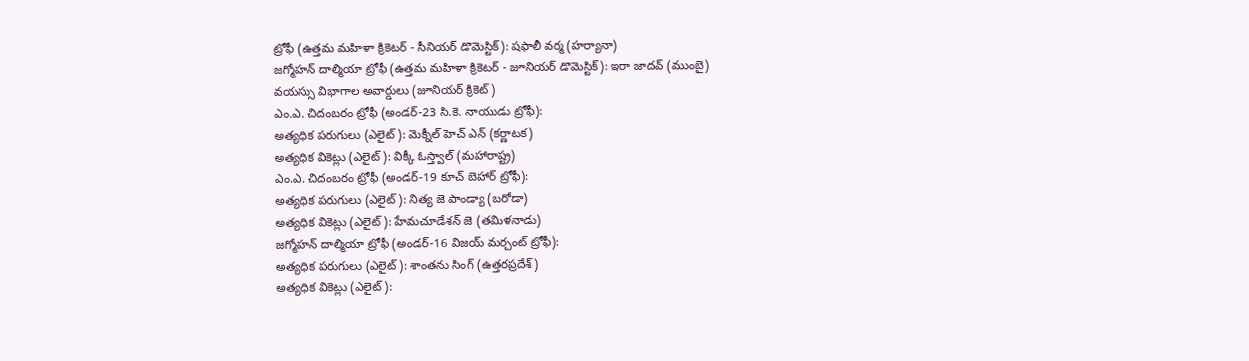ట్రోఫీ (ఉత్తమ మహిళా క్రికెటర్ - సీనియర్ డొమెస్టిక్): షఫాలీ వర్మ (హర్యానా)
జగ్మోహన్ దాల్మియా ట్రోఫీ (ఉత్తమ మహిళా క్రికెటర్ - జూనియర్ డొమెస్టిక్): ఇరా జాదవ్ (ముంబై)
వయస్సు విభాగాల అవార్డులు (జూనియర్ క్రికెట్)
ఎం.ఎ. చిదంబరం ట్రోఫీ (అండర్-23 సి.కె. నాయుడు ట్రోఫీ):
అత్యధిక పరుగులు (ఎలైట్): మెక్నీల్ హెచ్ ఎన్ (కర్ణాటక)
అత్యధిక వికెట్లు (ఎలైట్): విక్కీ ఓస్త్వాల్ (మహారాష్ట్ర)
ఎం.ఎ. చిదంబరం ట్రోఫీ (అండర్-19 కూచ్ బెహార్ ట్రోఫీ):
అత్యధిక పరుగులు (ఎలైట్): నిత్య జె పాండ్యా (బరోడా)
అత్యధిక వికెట్లు (ఎలైట్): హేమచూడేశన్ జె (తమిళనాడు)
జగ్మోహన్ దాల్మియా ట్రోఫీ (అండర్-16 విజయ్ మర్చంట్ ట్రోఫీ):
అత్యధిక పరుగులు (ఎలైట్): శాంతను సింగ్ (ఉత్తరప్రదేశ్)
అత్యధిక వికెట్లు (ఎలైట్):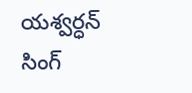యశ్వర్ధన్ సింగ్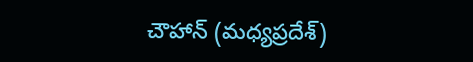చౌహాన్ (మధ్యప్రదేశ్)